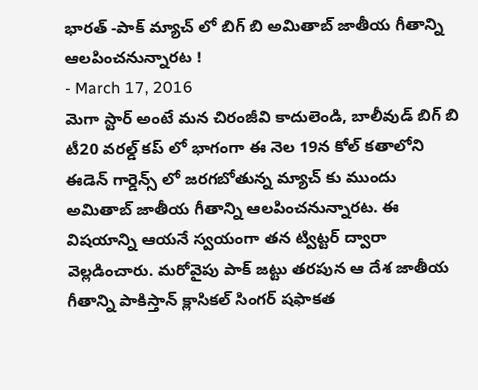భారత్ -పాక్ మ్యాచ్ లో బిగ్ బి అమితాబ్ జాతీయ గీతాన్ని ఆలపించనున్నారట !
- March 17, 2016
మెగా స్టార్ అంటే మన చిరంజీవి కాదులెండి, బాలీవుడ్ బిగ్ బి టీ20 వరల్డ్ కప్ లో భాగంగా ఈ నెల 19న కోల్ కతాలోని ఈడెన్ గార్డెన్స్ లో జరగబోతున్న మ్యాచ్ కు ముందు అమితాబ్ జాతీయ గీతాన్ని ఆలపించనున్నారట. ఈ విషయాన్ని ఆయనే స్వయంగా తన ట్విట్టర్ ద్వారా వెల్లడించారు. మరోవైపు పాక్ జట్టు తరపున ఆ దేశ జాతీయ గీతాన్ని పాకిస్తాన్ క్లాసికల్ సింగర్ షఫాకత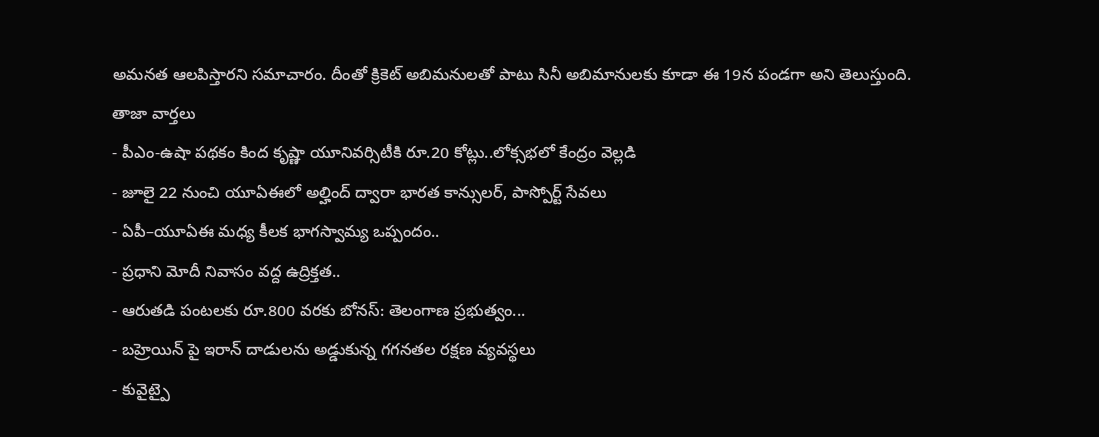అమనత ఆలపిస్తారని సమాచారం. దీంతో క్రికెట్ అబిమనులతో పాటు సినీ అబిమానులకు కూడా ఈ 19న పండగా అని తెలుస్తుంది.
తాజా వార్తలు
- పీఎం-ఉషా పథకం కింద కృష్ణా యూనివర్సిటీకి రూ.20 కోట్లు..లోక్సభలో కేంద్రం వెల్లడి
- జూలై 22 నుంచి యూఏఈలో అల్హింద్ ద్వారా భారత కాన్సులర్, పాస్పోర్ట్ సేవలు
- ఏపీ–యూఏఈ మధ్య కీలక భాగస్వామ్య ఒప్పందం..
- ప్రధాని మోదీ నివాసం వద్ద ఉద్రిక్తత..
- ఆరుతడి పంటలకు రూ.800 వరకు బోనస్: తెలంగాణ ప్రభుత్వం...
- బహ్రెయిన్ పై ఇరాన్ దాడులను అడ్డుకున్న గగనతల రక్షణ వ్యవస్థలు
- కువైట్పై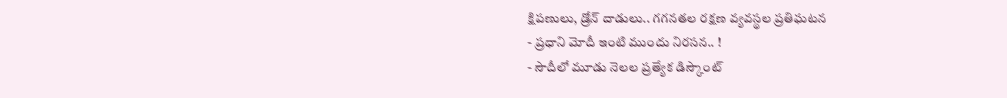క్షిపణులు, డ్రోన్ దాడులు.. గగనతల రక్షణ వ్యవస్థల ప్రతిఘటన
- ప్రధాని మోదీ ఇంటి ముందు నిరసన.. !
- సౌదీలో మూడు నెలల ప్రత్యేక డిస్కౌంట్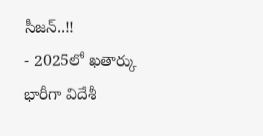సీజన్..!!
- 2025లో ఖతార్కు భారీగా విదేశీ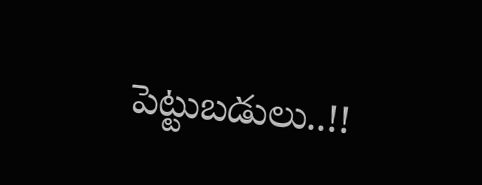పెట్టుబడులు..!!